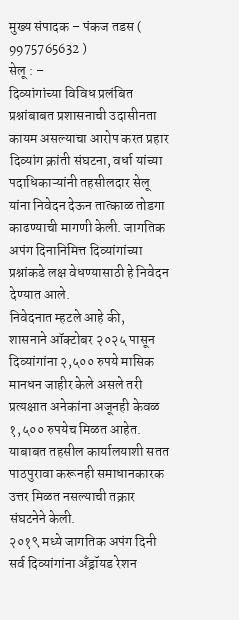मुख्य संपादक – पंकज तडस ( 9975765632 )
सेलू : –
दिव्यांगांच्या विविध प्रलंबित प्रश्नांबाबत प्रशासनाची उदासीनता कायम असल्याचा आरोप करत प्रहार दिव्यांग क्रांती संघटना, वर्धा यांच्या पदाधिकाऱ्यांनी तहसीलदार सेलू यांना निवेदन देऊन तात्काळ तोडगा काढण्याची मागणी केली. जागतिक अपंग दिनानिमित्त दिव्यांगांच्या प्रश्नांकडे लक्ष वेधण्यासाठी हे निवेदन देण्यात आले.
निवेदनात म्हटले आहे की,
शासनाने ऑक्टोबर २०२५ पासून दिव्यांगांना २,५०० रुपये मासिक मानधन जाहीर केले असले तरी प्रत्यक्षात अनेकांना अजूनही केवळ १,५०० रुपयेच मिळत आहेत. याबाबत तहसील कार्यालयाशी सतत पाठपुरावा करूनही समाधानकारक उत्तर मिळत नसल्याची तक्रार संघटनेने केली.
२०१९ मध्ये जागतिक अपंग दिनी सर्व दिव्यांगांना अँड्रॉयड रेशन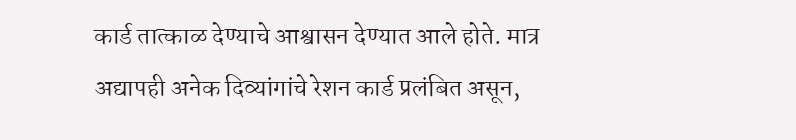कार्ड तात्काळ देण्याचे आश्वासन देण्यात आले होते. मात्र अद्यापही अनेक दिव्यांगांचे रेशन कार्ड प्रलंबित असून,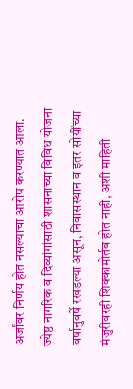अर्जांवर निर्णय होत नसल्याचा आरोप करण्यात आला.
ज्येष्ठ नागरिक व दिव्यांगांसाठी शासनाच्या विविध योजना वर्षानुवर्षे रखडल्या असून, निवासस्थान व इतर सोयींच्या मंजुरीवरही शिक्कामोर्तब होत नाही, अशी माहिती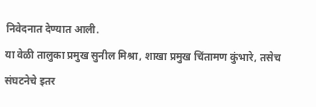निवेदनात देण्यात आली.
या वेळी तालुका प्रमुख सुनील मिश्रा, शाखा प्रमुख चिंतामण कुंभारे, तसेच संघटनेचे इतर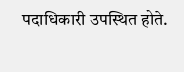पदाधिकारी उपस्थित होते.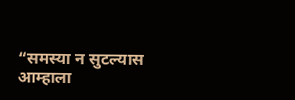“समस्या न सुटल्यास आम्हाला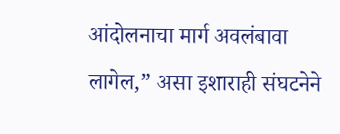आंदोलनाचा मार्ग अवलंबावा लागेल,” असा इशाराही संघटनेने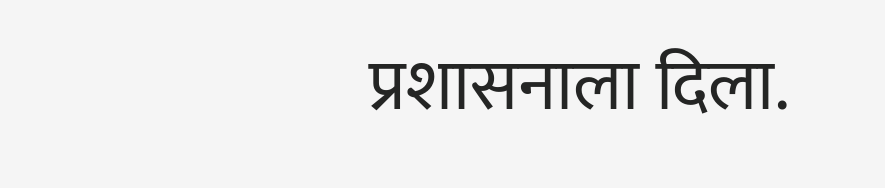प्रशासनाला दिला.